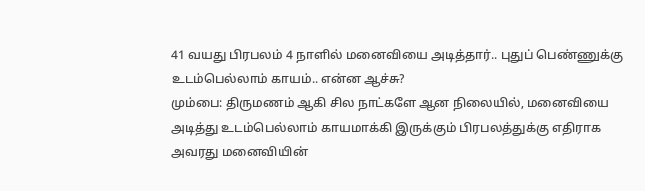41 வயது பிரபலம் 4 நாளில் மனைவியை அடித்தார்.. புதுப் பெண்ணுக்கு உடம்பெல்லாம் காயம்.. என்ன ஆச்சு?
மும்பை: திருமணம் ஆகி சில நாட்களே ஆன நிலையில், மனைவியை அடித்து உடம்பெல்லாம் காயமாக்கி இருக்கும் பிரபலத்துக்கு எதிராக அவரது மனைவியின்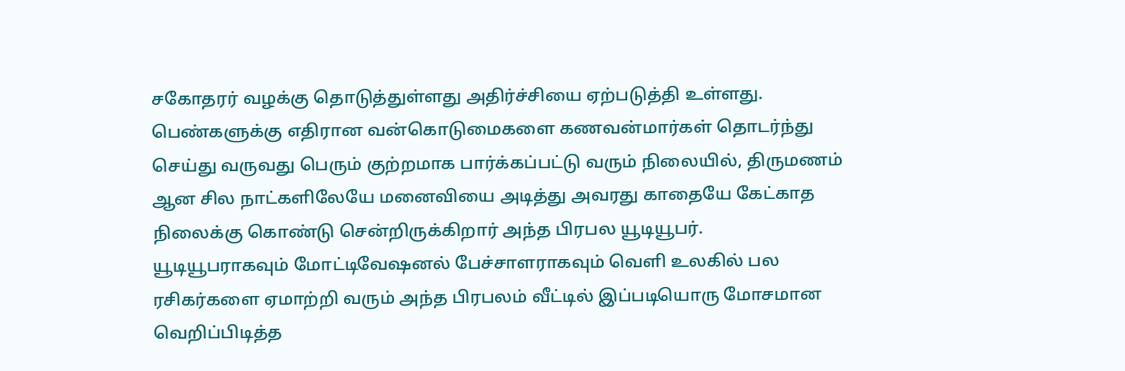சகோதரர் வழக்கு தொடுத்துள்ளது அதிர்ச்சியை ஏற்படுத்தி உள்ளது. பெண்களுக்கு எதிரான வன்கொடுமைகளை கணவன்மார்கள் தொடர்ந்து செய்து வருவது பெரும் குற்றமாக பார்க்கப்பட்டு வரும் நிலையில், திருமணம் ஆன சில நாட்களிலேயே மனைவியை அடித்து அவரது காதையே கேட்காத நிலைக்கு கொண்டு சென்றிருக்கிறார் அந்த பிரபல யூடியூபர்.
யூடியூபராகவும் மோட்டிவேஷனல் பேச்சாளராகவும் வெளி உலகில் பல ரசிகர்களை ஏமாற்றி வரும் அந்த பிரபலம் வீட்டில் இப்படியொரு மோசமான வெறிப்பிடித்த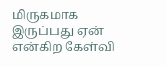மிருகமாக இருப்பது ஏன் என்கிற கேள்வி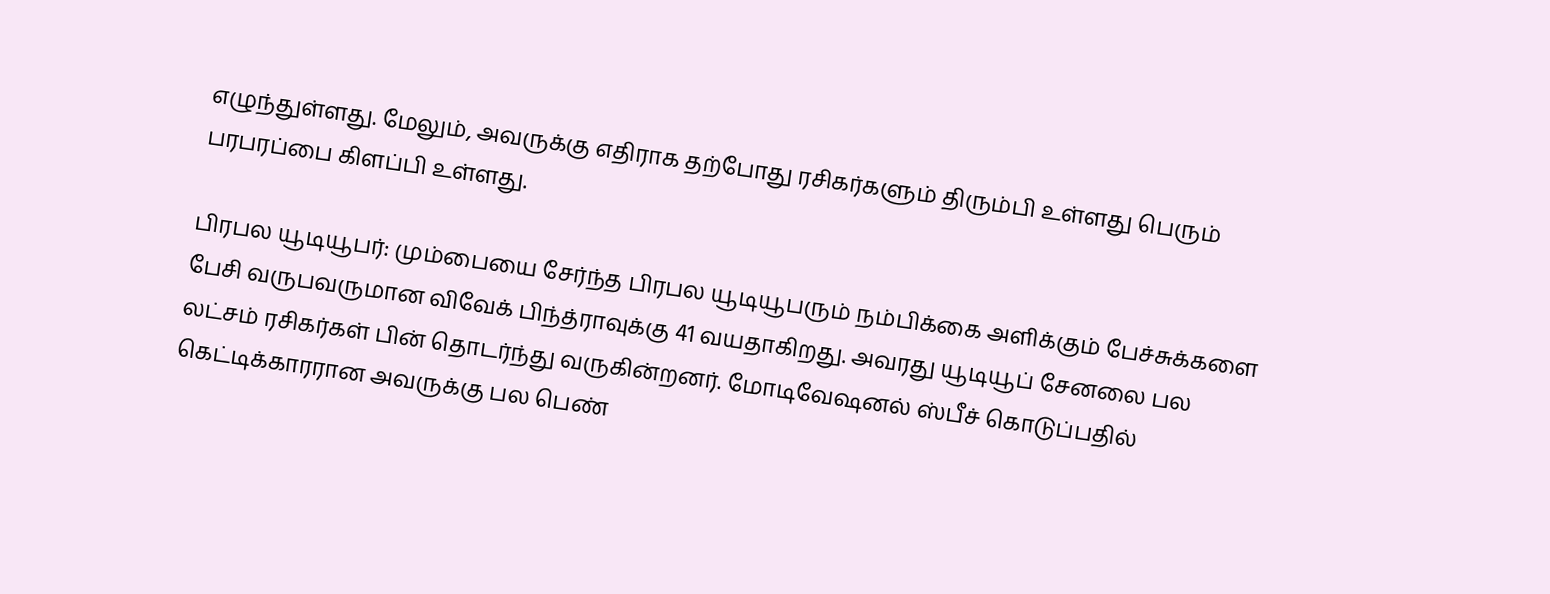எழுந்துள்ளது. மேலும், அவருக்கு எதிராக தற்போது ரசிகர்களும் திரும்பி உள்ளது பெரும் பரபரப்பை கிளப்பி உள்ளது.

பிரபல யூடியூபர்: மும்பையை சேர்ந்த பிரபல யூடியூபரும் நம்பிக்கை அளிக்கும் பேச்சுக்களை பேசி வருபவருமான விவேக் பிந்த்ராவுக்கு 41 வயதாகிறது. அவரது யூடியூப் சேனலை பல லட்சம் ரசிகர்கள் பின் தொடர்ந்து வருகின்றனர். மோடிவேஷனல் ஸ்பீச் கொடுப்பதில் கெட்டிக்காரரான அவருக்கு பல பெண்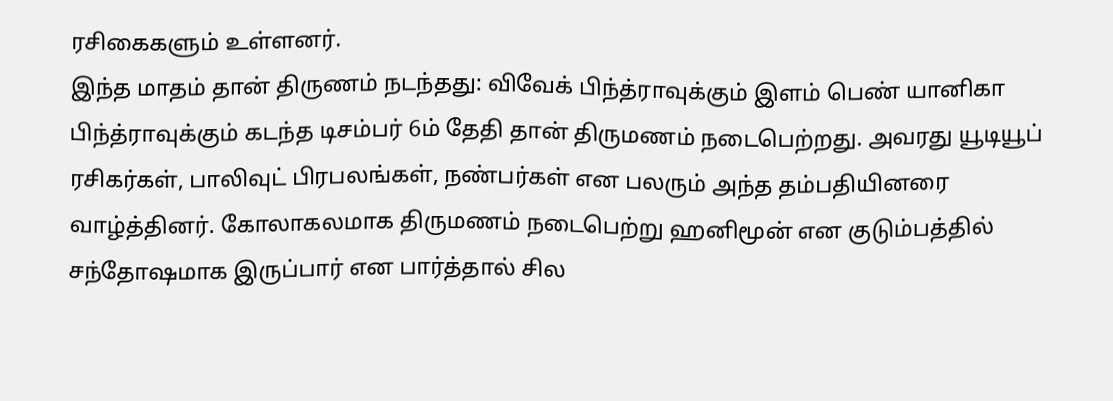ரசிகைகளும் உள்ளனர்.
இந்த மாதம் தான் திருணம் நடந்தது: விவேக் பிந்த்ராவுக்கும் இளம் பெண் யானிகா பிந்த்ராவுக்கும் கடந்த டிசம்பர் 6ம் தேதி தான் திருமணம் நடைபெற்றது. அவரது யூடியூப் ரசிகர்கள், பாலிவுட் பிரபலங்கள், நண்பர்கள் என பலரும் அந்த தம்பதியினரை வாழ்த்தினர். கோலாகலமாக திருமணம் நடைபெற்று ஹனிமூன் என குடும்பத்தில் சந்தோஷமாக இருப்பார் என பார்த்தால் சில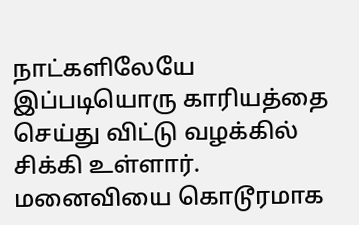நாட்களிலேயே இப்படியொரு காரியத்தை செய்து விட்டு வழக்கில் சிக்கி உள்ளார்.
மனைவியை கொடூரமாக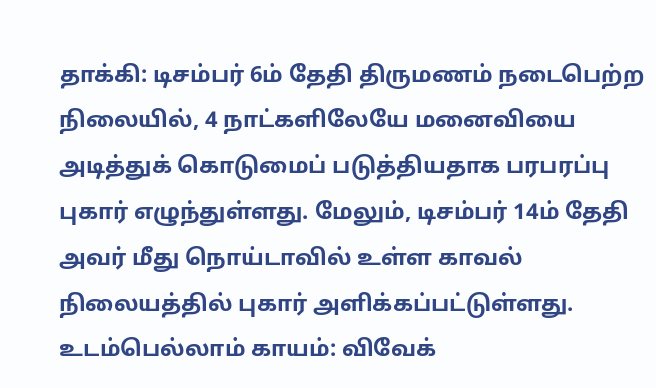தாக்கி: டிசம்பர் 6ம் தேதி திருமணம் நடைபெற்ற நிலையில், 4 நாட்களிலேயே மனைவியை அடித்துக் கொடுமைப் படுத்தியதாக பரபரப்பு புகார் எழுந்துள்ளது. மேலும், டிசம்பர் 14ம் தேதி அவர் மீது நொய்டாவில் உள்ள காவல் நிலையத்தில் புகார் அளிக்கப்பட்டுள்ளது.
உடம்பெல்லாம் காயம்: விவேக்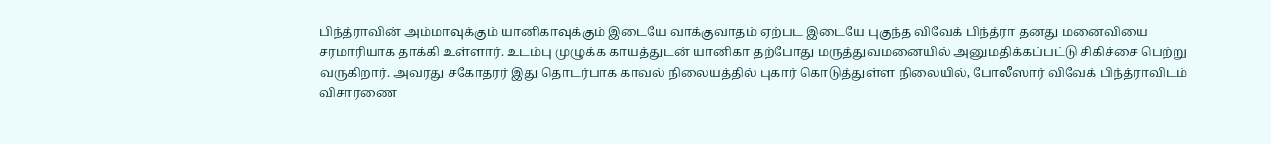பிந்த்ராவின் அம்மாவுக்கும் யானிகாவுக்கும் இடையே வாக்குவாதம் ஏற்பட இடையே புகுந்த விவேக் பிந்த்ரா தனது மனைவியை சரமாரியாக தாக்கி உள்ளார். உடம்பு முழுக்க காயத்துடன் யானிகா தற்போது மருத்துவமனையில் அனுமதிக்கப்பட்டு சிகிச்சை பெற்று வருகிறார். அவரது சகோதரர் இது தொடர்பாக காவல் நிலையத்தில் புகார் கொடுத்துள்ள நிலையில், போலீஸார் விவேக் பிந்த்ராவிடம் விசாரணை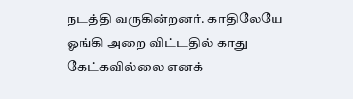நடத்தி வருகின்றனர். காதிலேயே ஓங்கி அறை விட்டதில் காது கேட்கவில்லை எனக்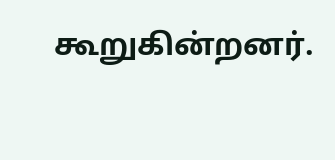கூறுகின்றனர்.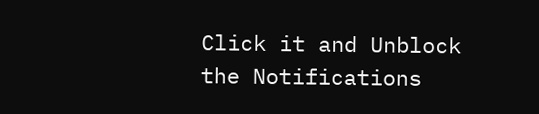Click it and Unblock the Notifications